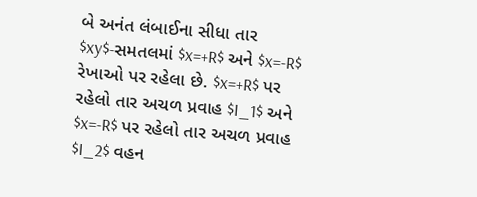બે અનંત લંબાઈના સીધા તાર $xy$-સમતલમાં $x=+R$ અને $x=-R$ રેખાઓ પર રહેલા છે. $x=+R$ પર રહેલો તાર અચળ પ્રવાહ $I_1$ અને $x=-R$ પર રહેલો તાર અચળ પ્રવાહ $I_2$ વહન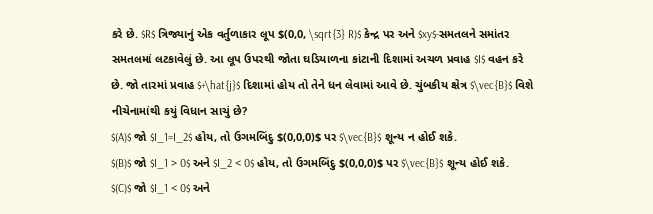કરે છે. $R$ ત્રિજ્યાનું એક વર્તુળાકાર લૂપ $(0,0, \sqrt{3} R)$ કેન્દ્ર પર અને $xy$-સમતલને સમાંતર સમતલમાં લટકાવેલું છે. આ લૂપ ઉપરથી જોતા ઘડિયાળના કાંટાની દિશામાં અચળ પ્રવાહ $I$ વહન કરે છે. જો તારમાં પ્રવાહ $+\hat{j}$ દિશામાં હોય તો તેને ધન લેવામાં આવે છે. ચુંબકીય ક્ષેત્ર $\vec{B}$ વિશે નીચેનામાંથી કયું વિધાન સાચું છે?
$(A)$ જો $I_1=I_2$ હોય, તો ઉગમબિંદુ $(0,0,0)$ પર $\vec{B}$ શૂન્ય ન હોઈ શકે.
$(B)$ જો $I_1 > 0$ અને $I_2 < 0$ હોય, તો ઉગમબિંદુ $(0,0,0)$ પર $\vec{B}$ શૂન્ય હોઈ શકે.
$(C)$ જો $I_1 < 0$ અને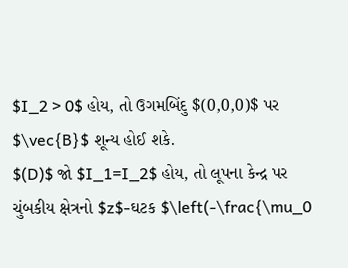$I_2 > 0$ હોય, તો ઉગમબિંદુ $(0,0,0)$ પર $\vec{B}$ શૂન્ય હોઈ શકે.
$(D)$ જો $I_1=I_2$ હોય, તો લૂપના કેન્દ્ર પર ચુંબકીય ક્ષેત્રનો $z$-ઘટક $\left(-\frac{\mu_0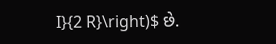I}{2 R}\right)$ છે.